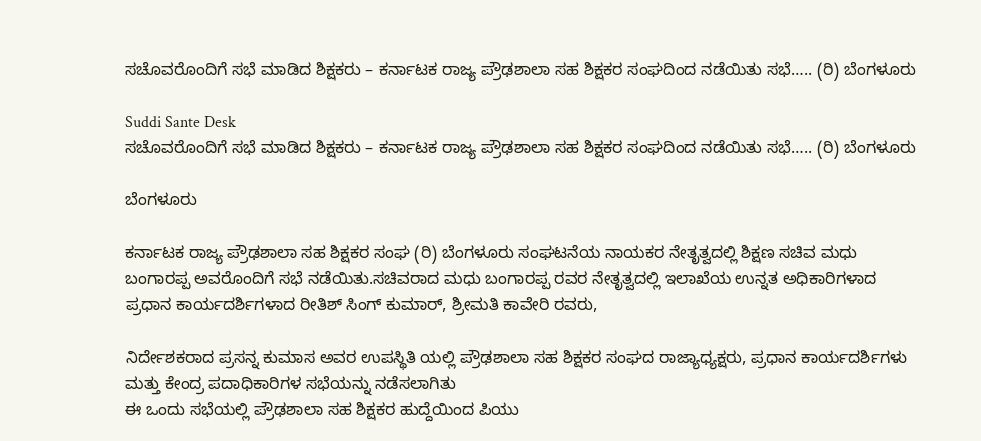ಸಚೊವರೊಂದಿಗೆ ಸಭೆ ಮಾಡಿದ ಶಿಕ್ಷಕರು – ಕರ್ನಾಟಕ ರಾಜ್ಯ ಪ್ರೌಢಶಾಲಾ ಸಹ ಶಿಕ್ಷಕರ ಸಂಘದಿಂದ ನಡೆಯಿತು ಸಭೆ….. (ರಿ) ಬೆಂಗಳೂರು

Suddi Sante Desk
ಸಚೊವರೊಂದಿಗೆ ಸಭೆ ಮಾಡಿದ ಶಿಕ್ಷಕರು – ಕರ್ನಾಟಕ ರಾಜ್ಯ ಪ್ರೌಢಶಾಲಾ ಸಹ ಶಿಕ್ಷಕರ ಸಂಘದಿಂದ ನಡೆಯಿತು ಸಭೆ….. (ರಿ) ಬೆಂಗಳೂರು

ಬೆಂಗಳೂರು

ಕರ್ನಾಟಕ ರಾಜ್ಯ ಪ್ರೌಢಶಾಲಾ ಸಹ ಶಿಕ್ಷಕರ ಸಂಘ (ರಿ) ಬೆಂಗಳೂರು ಸಂಘಟನೆಯ ನಾಯಕರ ನೇತೃತ್ವದಲ್ಲಿ ಶಿಕ್ಷಣ ಸಚಿವ ಮಧು ಬಂಗಾರಪ್ಪ ಅವರೊಂದಿಗೆ ಸಭೆ ನಡೆಯಿತು.ಸಚಿವರಾದ ಮಧು ಬಂಗಾರಪ್ಪ ರವರ ನೇತೃತ್ವದಲ್ಲಿ ಇಲಾಖೆಯ ಉನ್ನತ ಅಧಿಕಾರಿಗಳಾದ ಪ್ರಧಾನ ಕಾರ್ಯದರ್ಶಿಗಳಾದ ರೀತಿಶ್ ಸಿಂಗ್ ಕುಮಾರ್, ಶ್ರೀಮತಿ ಕಾವೇರಿ ರವರು,

ನಿರ್ದೇಶಕರಾದ ಪ್ರಸನ್ನ ಕುಮಾಸ ಅವರ ಉಪಸ್ಥಿತಿ ಯಲ್ಲಿ ಪ್ರೌಢಶಾಲಾ ಸಹ ಶಿಕ್ಷಕರ ಸಂಘದ ರಾಜ್ಯಾಧ್ಯಕ್ಷರು, ಪ್ರಧಾನ ಕಾರ್ಯದರ್ಶಿಗಳು ಮತ್ತು ಕೇಂದ್ರ ಪದಾಧಿಕಾರಿಗಳ ಸಭೆಯನ್ನು ನಡೆಸಲಾಗಿತು
ಈ ಒಂದು ಸಭೆಯಲ್ಲಿ ಪ್ರೌಢಶಾಲಾ ಸಹ ಶಿಕ್ಷಕರ ಹುದ್ದೆಯಿಂದ ಪಿಯು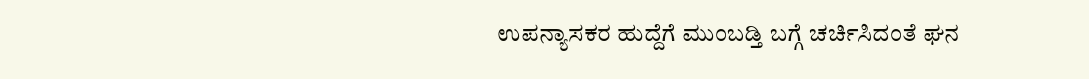ಉಪನ್ಯಾಸಕರ ಹುದ್ದೆಗೆ ಮುಂಬಡ್ತಿ ಬಗ್ಗೆ ಚರ್ಚಿಸಿದಂತೆ ಘನ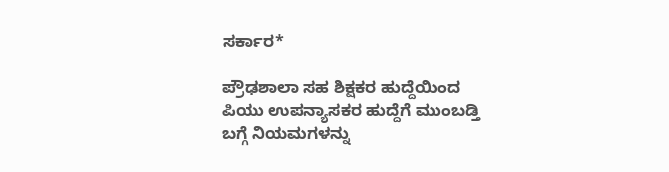ಸರ್ಕಾರ*

ಪ್ರೌಢಶಾಲಾ ಸಹ ಶಿಕ್ಷಕರ ಹುದ್ದೆಯಿಂದ ಪಿಯು ಉಪನ್ಯಾಸಕರ ಹುದ್ದೆಗೆ ಮುಂಬಡ್ತಿ ಬಗ್ಗೆ ನಿಯಮಗಳನ್ನು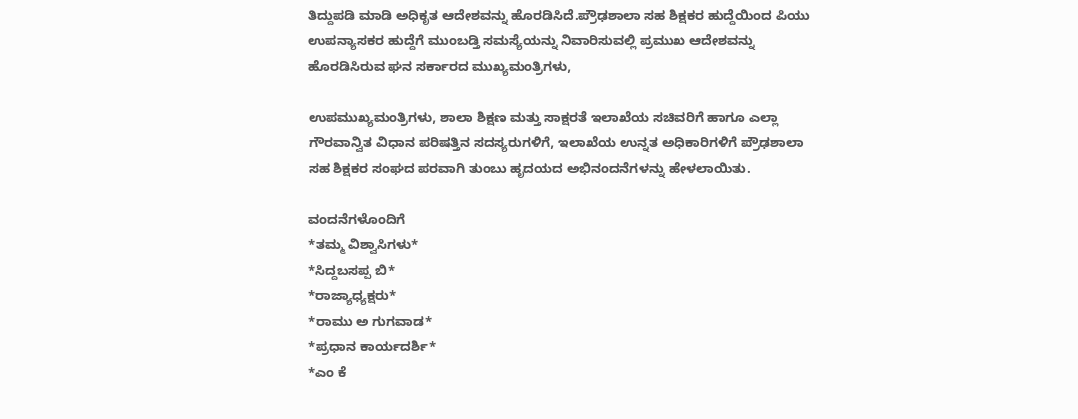ತಿದ್ದುಪಡಿ ಮಾಡಿ ಅಧಿಕೃತ ಆದೇಶವನ್ನು ಹೊರಡಿಸಿದೆ.ಪ್ರೌಢಶಾಲಾ ಸಹ ಶಿಕ್ಷಕರ ಹುದ್ದೆಯಿಂದ ಪಿಯು ಉಪನ್ಯಾಸಕರ ಹುದ್ದೆಗೆ ಮುಂಬಡ್ತಿ ಸಮಸ್ಯೆಯನ್ನು ನಿವಾರಿಸುವಲ್ಲಿ ಪ್ರಮುಖ ಆದೇಶವನ್ನು ಹೊರಡಿಸಿರುವ ಘನ ಸರ್ಕಾರದ ಮುಖ್ಯಮಂತ್ರಿಗಳು,

ಉಪಮುಖ್ಯಮಂತ್ರಿಗಳು, ಶಾಲಾ ಶಿಕ್ಷಣ ಮತ್ತು ಸಾಕ್ಷರತೆ ಇಲಾಖೆಯ ಸಚಿವರಿಗೆ ಹಾಗೂ ಎಲ್ಲಾ ಗೌರವಾನ್ವಿತ ವಿಧಾನ ಪರಿಷತ್ತಿನ ಸದಸ್ಯರುಗಳಿಗೆ, ಇಲಾಖೆಯ ಉನ್ನತ ಅಧಿಕಾರಿಗಳಿಗೆ ಪ್ರೌಢಶಾಲಾ ಸಹ ಶಿಕ್ಷಕರ ಸಂಘದ ಪರವಾಗಿ ತುಂಬು ಹೃದಯದ ಅಭಿನಂದನೆಗಳನ್ನು ಹೇಳಲಾಯಿತು.

ವಂದನೆಗಳೊಂದಿಗೆ
*ತಮ್ಮ ವಿಶ್ವಾಸಿಗಳು*
*ಸಿದ್ದಬಸಪ್ಪ ಬಿ*
*ರಾಜ್ಯಾಧ್ಯಕ್ಷರು*
*ರಾಮು ಅ ಗುಗವಾಡ*
*ಪ್ರಧಾನ ಕಾರ್ಯದರ್ಶಿ*
*ಎಂ ಕೆ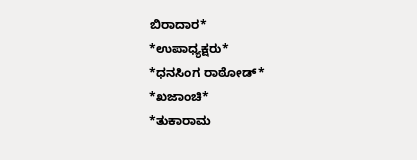ಬಿರಾದಾರ*
*ಉಪಾಧ್ಯಕ್ಷರು*
*ಧನಸಿಂಗ ರಾಠೋಡ್*
*ಖಜಾಂಚಿ*
*ತುಕಾರಾಮ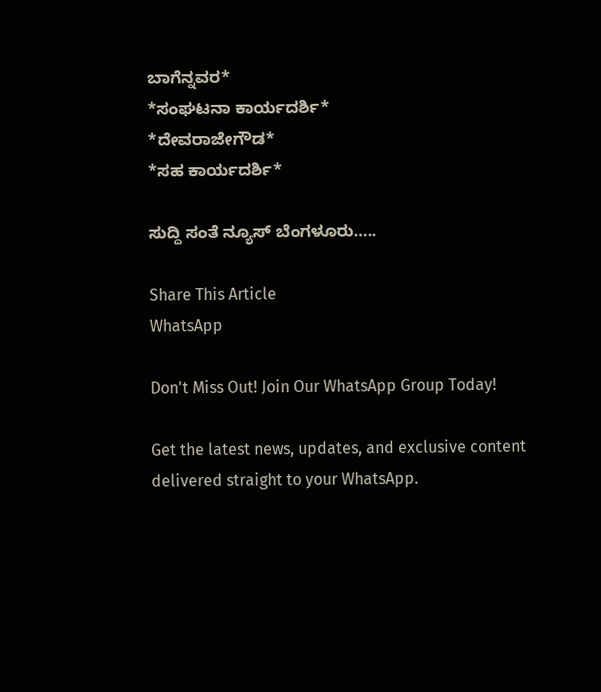ಬಾಗೆನ್ನವರ*
*ಸಂಘಟನಾ ಕಾರ್ಯದರ್ಶಿ*
*ದೇವರಾಜೇಗೌಡ*
*ಸಹ ಕಾರ್ಯದರ್ಶಿ*

ಸುದ್ದಿ ಸಂತೆ ನ್ಯೂಸ್ ಬೆಂಗಳೂರು…..

Share This Article
WhatsApp

Don't Miss Out! Join Our WhatsApp Group Today!

Get the latest news, updates, and exclusive content delivered straight to your WhatsApp.